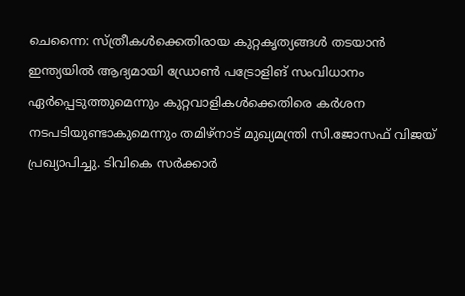ചെന്നൈ: സ്ത്രീകൾക്കെതിരായ കുറ്റകൃത്യങ്ങൾ തടയാൻ ഇന്ത്യയിൽ ആദ്യമായി ഡ്രോൺ പട്രോളിങ് സംവിധാനം ഏർപ്പെടുത്തുമെന്നും കുറ്റവാളികൾക്കെതിരെ കർശന നടപടിയുണ്ടാകുമെന്നും തമിഴ്നാട് മുഖ്യമന്ത്രി സി.ജോസഫ് വിജയ് പ്രഖ്യാപിച്ചു. ടിവികെ സർക്കാർ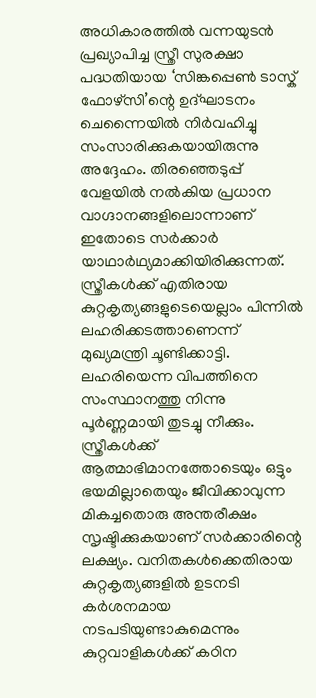അധികാരത്തിൽ വന്നയുടൻ പ്രഖ്യാപിച്ച സ്ത്രീ സുരക്ഷാ പദ്ധതിയായ ‘സിങ്കപ്പെൺ ടാസ്ക് ഫോഴ്സി’ന്റെ ഉദ്ഘാടനം ചെന്നൈയിൽ നിർവഹിച്ചു സംസാരിക്കുകയായിരുന്നു അദ്ദേഹം. തിരഞ്ഞെടുപ്പ് വേളയിൽ നൽകിയ പ്രധാന വാഗ്ദാനങ്ങളിലൊന്നാണ് ഇതോടെ സർക്കാർ യാഥാർഥ്യമാക്കിയിരിക്കുന്നത്.
സ്ത്രീകൾക്ക് എതിരായ കുറ്റകൃത്യങ്ങളുടെയെല്ലാം പിന്നിൽ ലഹരിക്കടത്താണെന്ന് മുഖ്യമന്ത്രി ചൂണ്ടിക്കാട്ടി. ലഹരിയെന്ന വിപത്തിനെ സംസ്ഥാനത്തു നിന്നു പൂർണ്ണമായി തുടച്ചു നീക്കും. സ്ത്രീകൾക്ക് ആത്മാഭിമാനത്തോടെയും ഒട്ടും ഭയമില്ലാതെയും ജീവിക്കാവുന്ന മികച്ചതൊരു അന്തരീക്ഷം സൃഷ്ടിക്കുകയാണ് സർക്കാരിന്റെ ലക്ഷ്യം. വനിതകൾക്കെതിരായ കുറ്റകൃത്യങ്ങളിൽ ഉടനടി കർശനമായ നടപടിയുണ്ടാകുമെന്നും കുറ്റവാളികൾക്ക് കഠിന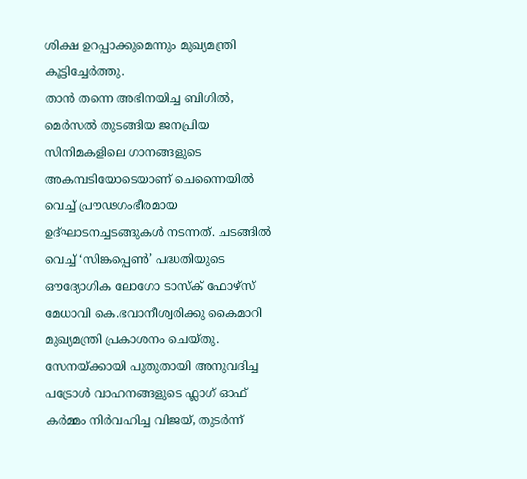ശിക്ഷ ഉറപ്പാക്കുമെന്നും മുഖ്യമന്ത്രി കൂട്ടിച്ചേർത്തു.
താൻ തന്നെ അഭിനയിച്ച ബിഗിൽ, മെർസൽ തുടങ്ങിയ ജനപ്രിയ സിനിമകളിലെ ഗാനങ്ങളുടെ അകമ്പടിയോടെയാണ് ചെന്നൈയിൽ വെച്ച് പ്രൗഢഗംഭീരമായ ഉദ്ഘാടനച്ചടങ്ങുകൾ നടന്നത്. ചടങ്ങിൽ വെച്ച് ‘സിങ്കപ്പെൺ’ പദ്ധതിയുടെ ഔദ്യോഗിക ലോഗോ ടാസ്ക് ഫോഴ്സ് മേധാവി കെ.ഭവാനീശ്വരിക്കു കൈമാറി മുഖ്യമന്ത്രി പ്രകാശനം ചെയ്തു. സേനയ്ക്കായി പുതുതായി അനുവദിച്ച പട്രോൾ വാഹനങ്ങളുടെ ഫ്ലാഗ് ഓഫ് കർമ്മം നിർവഹിച്ച വിജയ്, തുടർന്ന്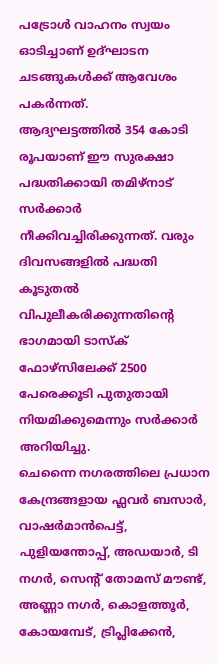പട്രോൾ വാഹനം സ്വയം ഓടിച്ചാണ് ഉദ്ഘാടന ചടങ്ങുകൾക്ക് ആവേശം പകർന്നത്.
ആദ്യഘട്ടത്തിൽ 354 കോടി രൂപയാണ് ഈ സുരക്ഷാ പദ്ധതിക്കായി തമിഴ്നാട് സർക്കാർ നീക്കിവച്ചിരിക്കുന്നത്. വരും ദിവസങ്ങളിൽ പദ്ധതി കൂടുതൽ വിപുലീകരിക്കുന്നതിന്റെ ഭാഗമായി ടാസ്ക് ഫോഴ്സിലേക്ക് 2500 പേരെക്കൂടി പുതുതായി നിയമിക്കുമെന്നും സർക്കാർ അറിയിച്ചു.
ചെന്നൈ നഗരത്തിലെ പ്രധാന കേന്ദ്രങ്ങളായ ഫ്ലവർ ബസാർ, വാഷർമാൻപെട്ട്, പുളിയന്തോപ്പ്, അഡയാർ, ടി നഗർ, സെന്റ് തോമസ് മൗണ്ട്, അണ്ണാ നഗർ, കൊളത്തൂർ, കോയമ്പേട്, ട്രിപ്ലിക്കേൻ,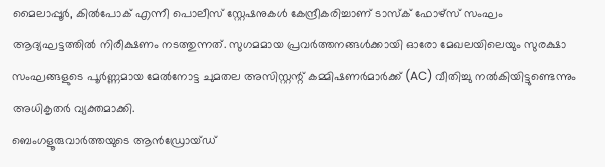മൈലാപ്പൂർ, കിൽപോക് എന്നീ പൊലീസ് സ്റ്റേഷനുകൾ കേന്ദ്രീകരിച്ചാണ് ടാസ്ക് ഫോഴ്സ് സംഘം ആദ്യഘട്ടത്തിൽ നിരീക്ഷണം നടത്തുന്നത്. സുഗമമായ പ്രവർത്തനങ്ങൾക്കായി ഓരോ മേഖലയിലെയും സുരക്ഷാ സംഘങ്ങളുടെ പൂർണ്ണമായ മേൽനോട്ട ചുമതല അസിസ്റ്റന്റ് കമ്മിഷണർമാർക്ക് (AC) വീതിച്ചു നൽകിയിട്ടുണ്ടെന്നും അധികൃതർ വ്യക്തമാക്കി.
ബെംഗളൂരുവാർത്തയുടെ ആൻഡ്രോയ്ഡ്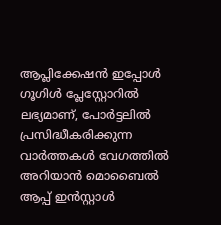ആപ്ലിക്കേഷൻ ഇപ്പോൾ ഗൂഗിൾ പ്ലേസ്റ്റോറിൽ ലഭ്യമാണ്, പോർട്ടലിൽ പ്രസിദ്ധീകരിക്കുന്ന വാർത്തകൾ വേഗത്തിൽ അറിയാൻ മൊബൈൽ ആപ്പ് ഇൻസ്റ്റാൾ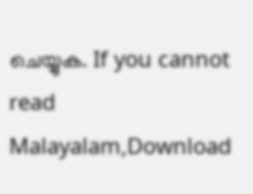ചെയ്യുക. If you cannot read Malayalam,Download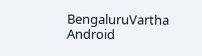BengaluruVartha Android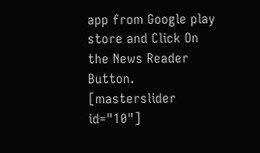app from Google play store and Click On the News Reader Button. [masterslider id="10"]